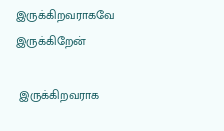இருக்கிறவராகவே இருக்கிறேன்

 இருக்கிறவராக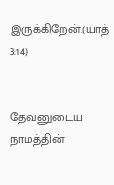இருக்கிறேன்.(யாத் 3:14)


தேவனுடைய நாமத்தின்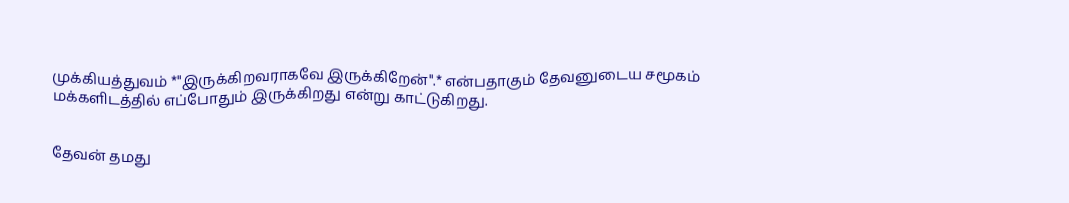முக்கியத்துவம் *"இருக்கிறவராகவே இருக்கிறேன்".* என்பதாகும் தேவனுடைய சமூகம் மக்களிடத்தில் எப்போதும் இருக்கிறது என்று காட்டுகிறது.


தேவன் தமது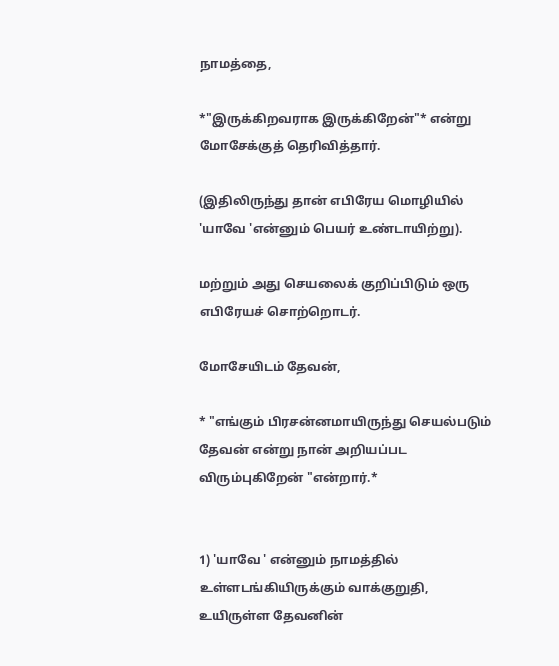நாமத்தை,

*"இருக்கிறவராக இருக்கிறேன்"* என்று மோசேக்குத் தெரிவித்தார்.

(இதிலிருந்து தான் எபிரேய மொழியில் 'யாவே 'என்னும் பெயர் உண்டாயிற்று).

மற்றும் அது செயலைக் குறிப்பிடும் ஒரு எபிரேயச் சொற்றொடர்.

மோசேயிடம் தேவன்,

* "எங்கும் பிரசன்னமாயிருந்து செயல்படும் தேவன் என்று நான் அறியப்பட விரும்புகிறேன் "என்றார்.*


1) 'யாவே ' என்னும் நாமத்தில் உள்ளடங்கியிருக்கும் வாக்குறுதி, உயிருள்ள தேவனின்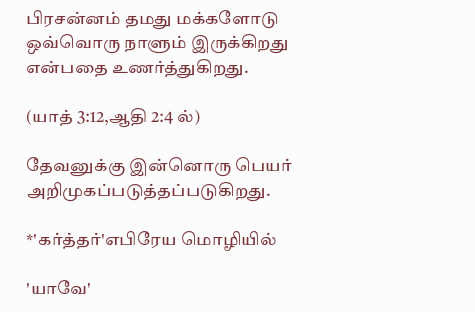பிரசன்னம் தமது மக்களோடு ஒவ்வொரு நாளும் இருக்கிறது என்பதை உணர்த்துகிறது.

(யாத் 3:12,ஆதி 2:4 ல்)

தேவனுக்கு இன்னொரு பெயர் அறிமுகப்படுத்தப்படுகிறது.

*'கர்த்தர்'எபிரேய மொழியில்

'யாவே'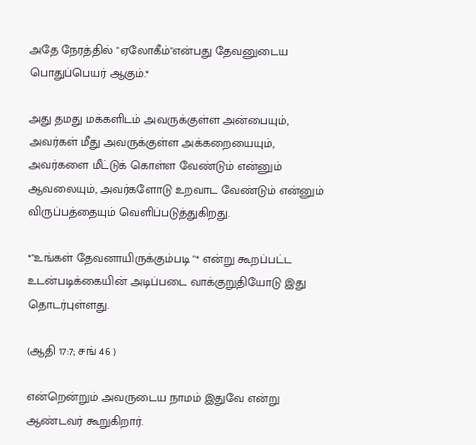அதே நேரத்தில் "ஏலோகீம்"என்பது தேவனுடைய பொதுப்பெயர் ஆகும்.*

அது தமது மக்களிடம் அவருக்குள்ள அன்பையும், அவர்கள் மீது அவருக்குள்ள அக்கறையையும், அவர்களை மீட்டுக் கொள்ள வேண்டும் என்னும் ஆவலையும், அவர்களோடு உறவாட வேண்டும் என்னும் விருப்பத்தையும் வெளிப்படுத்துகிறது.

*"உங்கள் தேவனாயிருக்கும்படி "* என்று கூறப்பட்ட உடன்படிக்கையின் அடிப்படை வாக்குறுதியோடு இது தொடர்புள்ளது.

(ஆதி 17:7; சங் 46 )

என்றென்றும் அவருடைய நாமம் இதுவே என்று ஆண்டவர் கூறுகிறார்.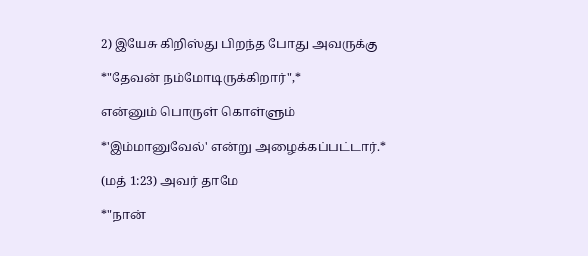2) இயேசு கிறிஸ்து பிறந்த போது அவருக்கு

*"தேவன் நம்மோடிருக்கிறார்",*

என்னும் பொருள் கொள்ளும்

*'இம்மானுவேல்' என்று அழைக்கப்பட்டார்.*

(மத் 1:23) அவர் தாமே

*"நான்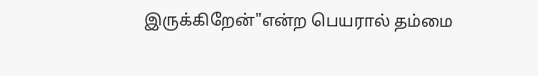இருக்கிறேன்"என்ற பெயரால் தம்மை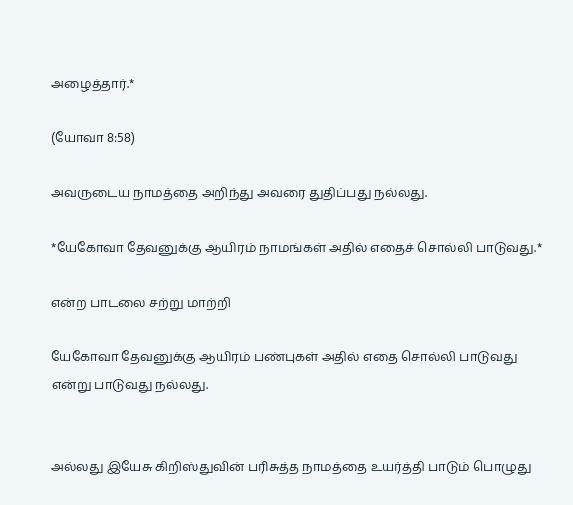அழைத்தார்.*

(யோவா 8:58)

அவருடைய நாமத்தை அறிந்து அவரை துதிப்பது நல்லது.

*யேகோவா தேவனுக்கு ஆயிரம் நாமங்கள் அதில் எதைச் சொல்லி பாடுவது.*

என்ற பாடலை சற்று மாற்றி

யேகோவா தேவனுக்கு ஆயிரம் பண்புகள் அதில் எதை சொல்லி பாடுவது என்று பாடுவது நல்லது.


அல்லது இயேசு கிறிஸ்துவின் பரிசுத்த நாமத்தை உயர்த்தி பாடும் பொழுது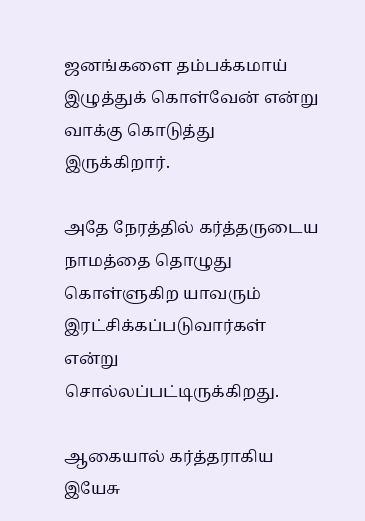ஜனங்களை தம்பக்கமாய் இழுத்துக் கொள்வேன் என்று வாக்கு கொடுத்து இருக்கிறார்.

அதே நேரத்தில் கர்த்தருடைய நாமத்தை தொழுது கொள்ளுகிற யாவரும் இரட்சிக்கப்படுவார்கள் என்று சொல்லப்பட்டிருக்கிறது.

ஆகையால் கர்த்தராகிய இயேசு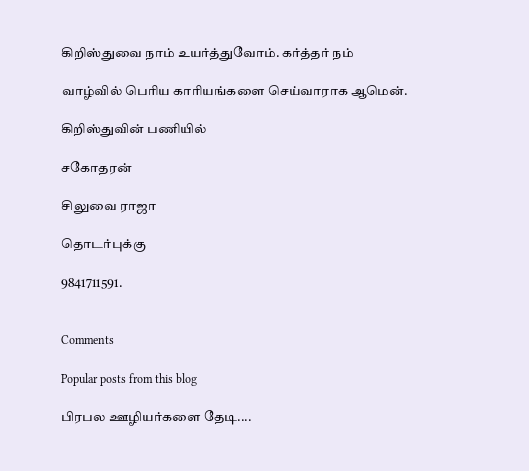கிறிஸ்துவை நாம் உயர்த்துவோம். கர்த்தர் நம்

வாழ்வில் பெரிய காரியங்களை செய்வாராக ஆமென்.

கிறிஸ்துவின் பணியில்

சகோதரன்

சிலுவை ராஜா

தொடர்புக்கு

9841711591.


Comments

Popular posts from this blog

பிரபல ஊழியர்களை தேடி....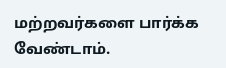மற்றவர்களை பார்க்க வேண்டாம்.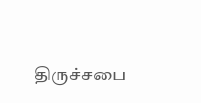திருச்சபை